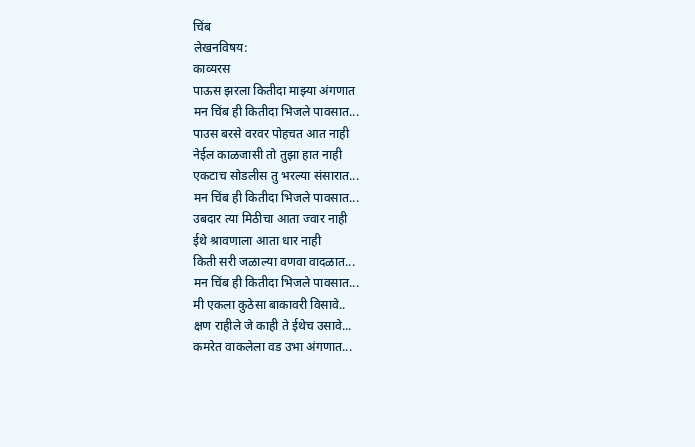चिंब
लेखनविषय:
काव्यरस
पाऊस झरला कितीदा माझ्या अंगणात
मन चिंब ही कितीदा भिजले पावसात...
पाउस बरसे वरवर पोहचत आत नाही
नेईल काळजासी तो तुझा हात नाही
एकटाच सोडलीस तु भरल्या संसारात...
मन चिंब ही कितीदा भिजले पावसात...
उबदार त्या मिठीचा आता ज्वार नाही
ईथे श्रावणाला आता धार नाही
किती सरी जळाल्या वणवा वादळात...
मन चिंब ही कितीदा भिजले पावसात...
मी एकला कुठेसा बाकावरी विसावे..
क्षण राहीले जे काही ते ईथेच उसावे...
कमरेत वाकलेला वड उभा अंगणात...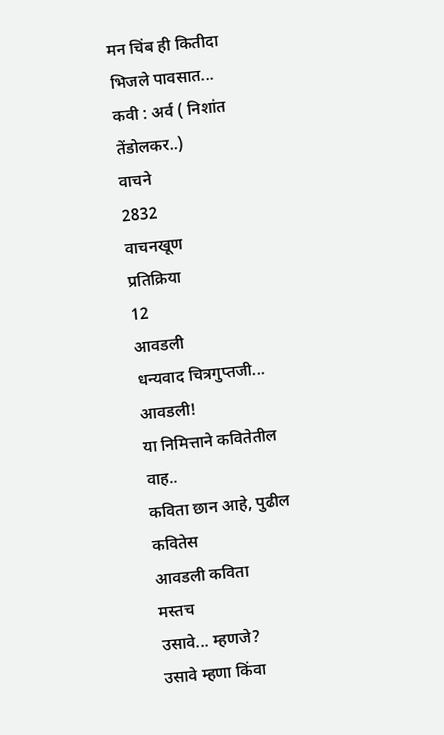मन चिंब ही कितीदा भिजले पावसात...
कवी : अर्व ( निशांत तेंडोलकर..)
वाचने
2832
वाचनखूण
प्रतिक्रिया
12
आवडली
धन्यवाद चित्रगुप्तजी...
आवडली!
या निमित्ताने कवितेतील
वाह..
कविता छान आहे, पुढील कवितेस
आवडली कविता
मस्तच
उसावे... म्हणजे?
उसावे म्हणा किंवा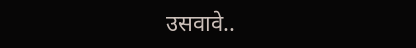उसवावे..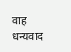वाह
धन्यवाद